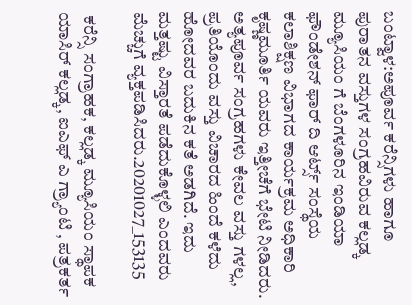ಬಂಟ್ವಾಳ:ಅಪೂರ್ವ ಕರೆನ್ಸಿಗಳು ಹಾಗೂ ಪುರಾತನ ವಸ್ತುಗಳ ಸಂಗ್ರಹವಿರುವ ಕಲ್ಲಡ್ಕ ಮ್ಯೂಸಿಯಂ ಗೆ ಬೆಂಗಳೂರಿನ ಇಂಡಿಯಾ ಫೌಂಡೇಶನ್ ಫಾರ್ ದಿ ಆರ್ಟ್ಸ್ ಸಂಸ್ಥೆಯ ಕಲಾಶಿಕ್ಷಣ ವಿಭಾಗದ ಕಾರ್ಯಕ್ರಮ ಅಧಿಕಾರಿ ಕೃಷ್ಣಮೂರ್ತಿ ಯವರು ಇತ್ತೀಚೆಗೆ ಭೇಟಿ ನೀಡಿದರು. ಅತ್ಯಪೂರ್ವ ಸಂಗ್ರಹಗಳು ಕೇವಲ ವಸ್ತು ಗಳಲ್ಲ, ಪ್ರತಿಯೊಂದು ‌ವಸ್ತು ವಿಚಾರದ ಹಿಂದೆ ಕಳೆದು ಹೋದವರ ಬದುಕಿನ ಕತೆ ಅಡಗಿದೆ. ಇದು ಮತ್ತಷ್ಟು ವಿಸ್ತಾರತೆ ಪಡೆದುಕೊಳ್ಳಲಿ ಎಂದವರು ಮೆಚ್ಚುಗೆ ವ್ಯಕ್ತಪಡಿಸಿದರು.20201027_153135

 ಕರೆನ್ಸಿ ಸಂಗ್ರಾಹಕ, ಕಲ್ಲಡ್ಕ ಮ್ಯೂಸಿಯಂ ಸ್ಥಾಪಕ ಯಾಸಿರ್ ಕಲ್ಲಡ್ಕ, ಐಎಫ್ ಎ ಗ್ರ್ಯಾಂಟಿ , ಪತ್ರಕರ್ತ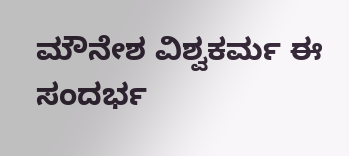ಮೌನೇಶ ವಿಶ್ವಕರ್ಮ ಈ ಸಂದರ್ಭ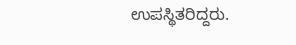ಉಪಸ್ಥಿತರಿದ್ದರು.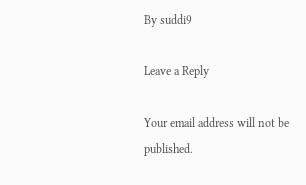By suddi9

Leave a Reply

Your email address will not be published.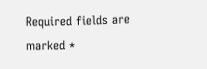Required fields are marked *